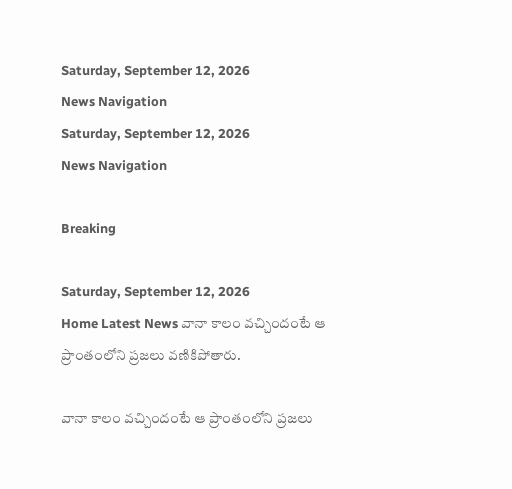Saturday, September 12, 2026
News Navigation
Saturday, September 12, 2026
News Navigation

Breaking

Saturday, September 12, 2026
Home Latest News వానా కాలం వచ్చిందంటే ఆ ప్రాంతంలోని ప్రజలు వణికిపోతారు.

వానా కాలం వచ్చిందంటే ఆ ప్రాంతంలోని ప్రజలు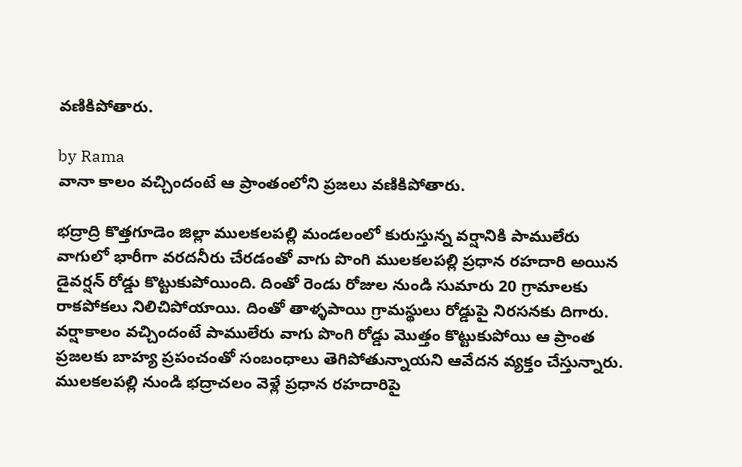వణికిపోతారు.

by Rama
వానా కాలం వచ్చిందంటే ఆ ప్రాంతంలోని ప్రజలు వణికిపోతారు.

భద్రాద్రి కొత్తగూడెం జిల్లా ములకలపల్లి మండలంలో కురుస్తున్న వర్షానికి పాములేరు వాగులో భారీగా వరదనీరు చేరడంతో వాగు పొంగి ములకలపల్లి ప్రధాన రహదారి అయిన డైవర్షన్ రోడ్డు కొట్టుకుపోయింది. దింతో రెండు రోజుల నుండి సుమారు 20 గ్రామాలకు రాకపోకలు నిలిచిపోయాయి. దింతో తాళ్ళపాయి గ్రామస్థులు రోడ్డుపై నిరసనకు దిగారు. వర్షాకాలం వచ్చిందంటే పాములేరు వాగు పొంగి రోడ్డు మొత్తం కొట్టుకుపోయి ఆ ప్రాంత ప్రజలకు బాహ్య ప్రపంచంతో సంబంధాలు తెగిపోతున్నాయని ఆవేదన వ్యక్తం చేస్తున్నారు. ములకలపల్లి నుండి భద్రాచలం వెళ్లే ప్రధాన రహదారిపై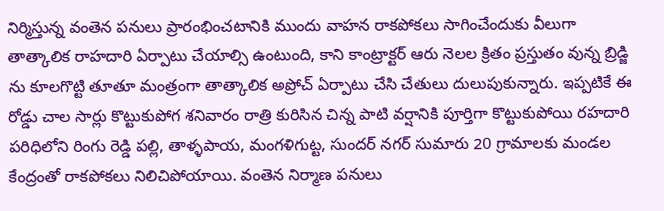నిర్మిస్తున్న వంతెన పనులు ప్రారంభించటానికి ముందు వాహన రాకపోకలు సాగించేందుకు వీలుగా తాత్కాలిక రాహదారి ఏర్పాటు చేయాల్సి ఉంటుంది, కాని కాంట్రాక్టర్ ఆరు నెలల క్రితం ప్రస్తుతం వున్న బ్రిడ్జి ను కూలగొట్టి తూతూ మంత్రంగా తాత్కాలిక అప్రోచ్ ఏర్పాటు చేసి చేతులు దులుపుకున్నారు. ఇప్పటికే ఈ రోడ్డు చాల సార్లు కొట్టుకుపోగ శనివారం రాత్రి కురిసిన చిన్న పాటి వర్షానికి పూర్తిగా కొట్టుకుపోయి రహదారి పరిధిలోని రింగు రెడ్డి పల్లి, తాళ్ళపాయ, మంగళిగుట్ట, సుందర్ నగర్ సుమారు 20 గ్రామాలకు మండల కేంద్రంతో రాకపోకలు నిలిచిపోయాయి. వంతెన నిర్మాణ పనులు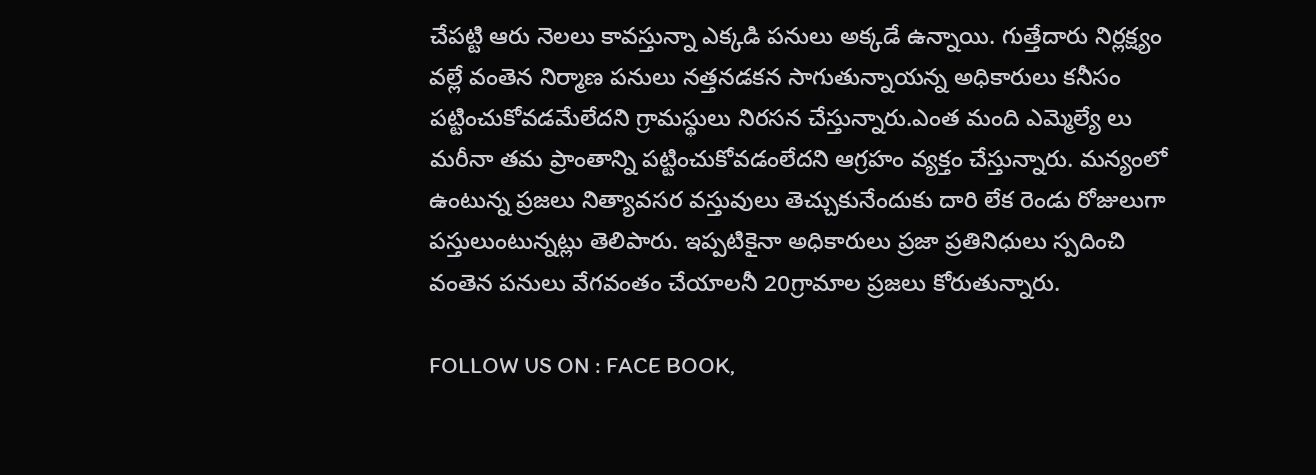చేపట్టి ఆరు నెలలు కావస్తున్నా ఎక్కడి పనులు అక్కడే ఉన్నాయి. గుత్తేదారు నిర్లక్ష్యం వల్లే వంతెన నిర్మాణ పనులు నత్తనడకన సాగుతున్నాయన్న అధికారులు కనీసం పట్టించుకోవడమేలేదని గ్రామస్థులు నిరసన చేస్తున్నారు.ఎంత మంది ఎమ్మెల్యే లు మరీనా తమ ప్రాంతాన్ని పట్టించుకోవడంలేదని ఆగ్రహం వ్యక్తం చేస్తున్నారు. మన్యంలో ఉంటున్న ప్రజలు నిత్యావసర వస్తువులు తెచ్చుకునేందుకు దారి లేక రెండు రోజులుగా పస్తులుంటున్నట్లు తెలిపారు. ఇప్పటికైనా అధికారులు ప్రజా ప్రతినిధులు స్పదించి వంతెన పనులు వేగవంతం చేయాలనీ 20గ్రామాల ప్రజలు కోరుతున్నారు.

FOLLOW US ON : FACE BOOK,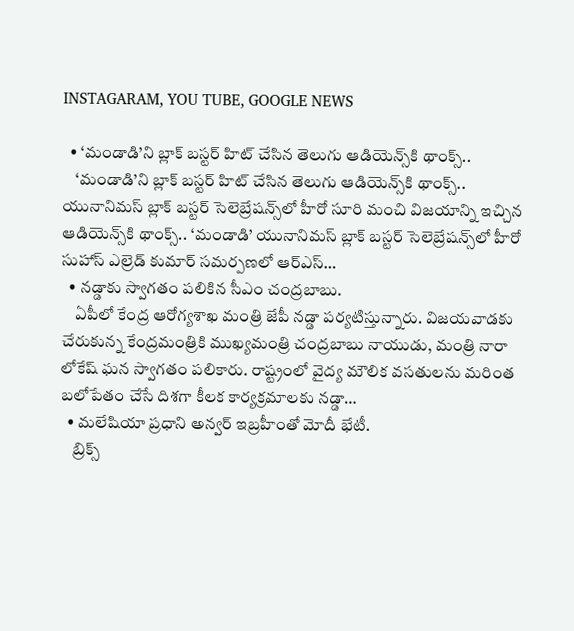INSTAGARAM, YOU TUBE, GOOGLE NEWS

  • ‘మండాడి’ని బ్లాక్ బస్టర్ హిట్ చేసిన తెలుగు ఆడియెన్స్‌కి థాంక్స్..
    ‘మండాడి’ని బ్లాక్ బస్టర్ హిట్ చేసిన తెలుగు ఆడియెన్స్‌కి థాంక్స్.. యునానిమస్ బ్లాక్ బస్టర్ సెలెబ్రేషన్స్‌‌లో హీరో సూరి మంచి విజయాన్ని ఇచ్చిన ఆడియెన్స్‌కి థాంక్స్.. ‘మండాడి’ యునానిమస్ బ్లాక్ బస్టర్ సెలెబ్రేషన్స్‌‌లో హీరో సుహాస్ ఎల్రెడ్ కుమార్ సమర్పణలో ఆర్ఎస్…
  • నడ్డాకు స్వాగతం పలికిన సీఎం చంద్రబాబు.
    ఏపీలో కేంద్ర ఆరోగ్యశాఖ మంత్రి జేపీ నడ్డా పర్యటిస్తున్నారు. విజయవాడకు చేరుకున్న కేంద్రమంత్రికి ముఖ్యమంత్రి చంద్రబాబు నాయుడు, మంత్రి నారా లోకేష్ ఘన స్వాగతం పలికారు. రాష్ట్రంలో వైద్య మౌలిక వసతులను మరింత బలోపేతం చేసే దిశగా కీలక కార్యక్రమాలకు నడ్డా…
  • మలేషియా ప్రధాని అన్వర్ ఇబ్రహీంతో మోదీ భేటీ.
    బ్రిక్స్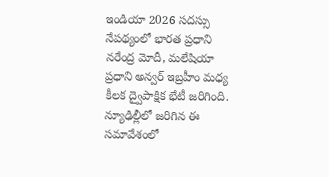ఇండియా 2026 సదస్సు నేపథ్యంలో భారత ప్రధాని నరేంద్ర మోదీ, మలేషియా ప్రధాని అన్వర్ ఇబ్రహీం మధ్య కీలక ద్వైపాక్షిక భేటీ జరిగింది. న్యూఢిల్లీలో జరిగిన ఈ సమావేశంలో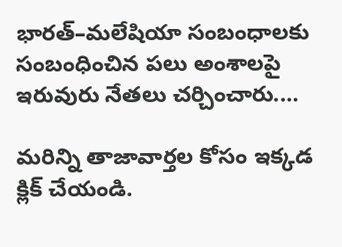భారత్‌–మలేషియా సంబంధాలకు సంబంధించిన పలు అంశాలపై ఇరువురు నేతలు చర్చించారు.…

మరిన్ని తాజావార్తల కోసం ఇక్కడ క్లిక్ చేయండి.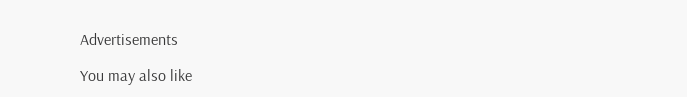Advertisements

You may also like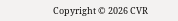Copyright © 2026 CVR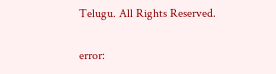Telugu. All Rights Reserved.

error: